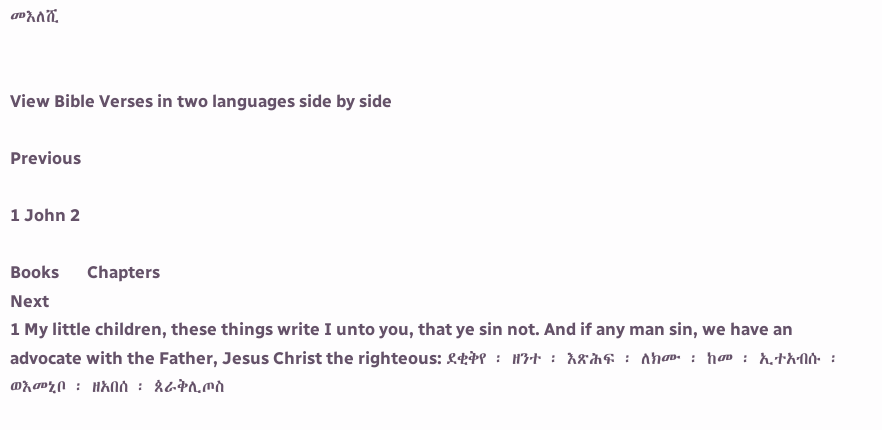መእለሺ


View Bible Verses in two languages side by side

Previous

1 John 2

Books       Chapters
Next
1 My little children, these things write I unto you, that ye sin not. And if any man sin, we have an advocate with the Father, Jesus Christ the righteous: ደቂቅየ ፡ ዘንተ ፡ እጽሕፍ ፡ ለክሙ ፡ ከመ ፡ ኢተአብሱ ፡ ወእመኒቦ ፡ ዘአበሰ ፡ ጰራቅሊጦስ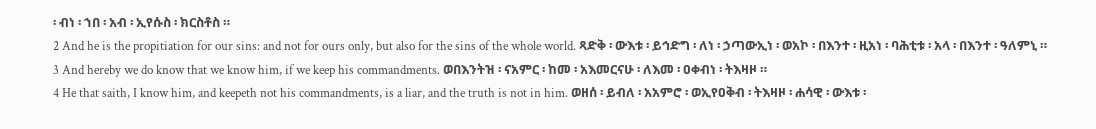፡ ብነ ፡ ኀበ ፡ አብ ፡ ኢየሱስ ፡ ክርስቶስ ።
2 And he is the propitiation for our sins: and not for ours only, but also for the sins of the whole world. ጻድቅ ፡ ውእቱ ፡ ይኅድግ ፡ ለነ ፡ ኃጣውኢነ ፡ ወአኮ ፡ በእንተ ፡ ዚአነ ፡ ባሕቲቱ ፡ አላ ፡ በእንተ ፡ ዓለምኒ ።
3 And hereby we do know that we know him, if we keep his commandments. ወበእንትዝ ፡ ናአምር ፡ ከመ ፡ አእመርናሁ ፡ ለእመ ፡ ዐቀብነ ፡ ትእዛዞ ።
4 He that saith, I know him, and keepeth not his commandments, is a liar, and the truth is not in him. ወዘሰ ፡ ይብለ ፡ አአምሮ ፡ ወኢየዐቅብ ፡ ትእዛዞ ፡ ሐሳዊ ፡ ውእቱ ፡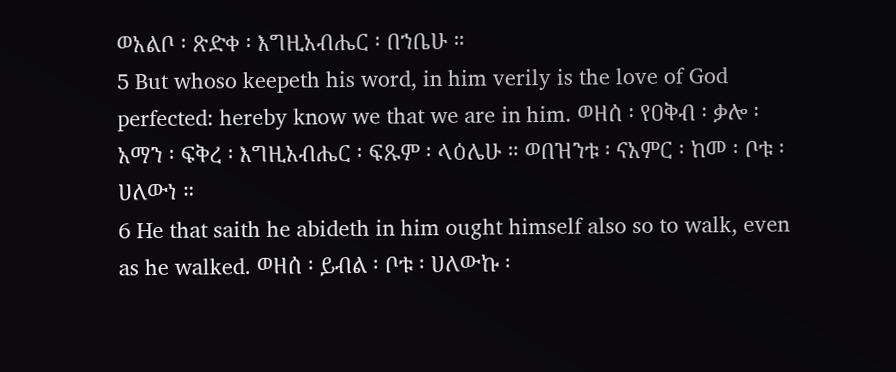ወአልቦ ፡ ጽድቀ ፡ እግዚአብሔር ፡ በኀቤሁ ።
5 But whoso keepeth his word, in him verily is the love of God perfected: hereby know we that we are in him. ወዘሰ ፡ የዐቅብ ፡ ቃሎ ፡ አማን ፡ ፍቅረ ፡ እግዚአብሔር ፡ ፍጹም ፡ ላዕሌሁ ። ወበዝንቱ ፡ ናአምር ፡ ከመ ፡ ቦቱ ፡ ሀለውነ ።
6 He that saith he abideth in him ought himself also so to walk, even as he walked. ወዘሰ ፡ ይብል ፡ ቦቱ ፡ ሀለውኩ ፡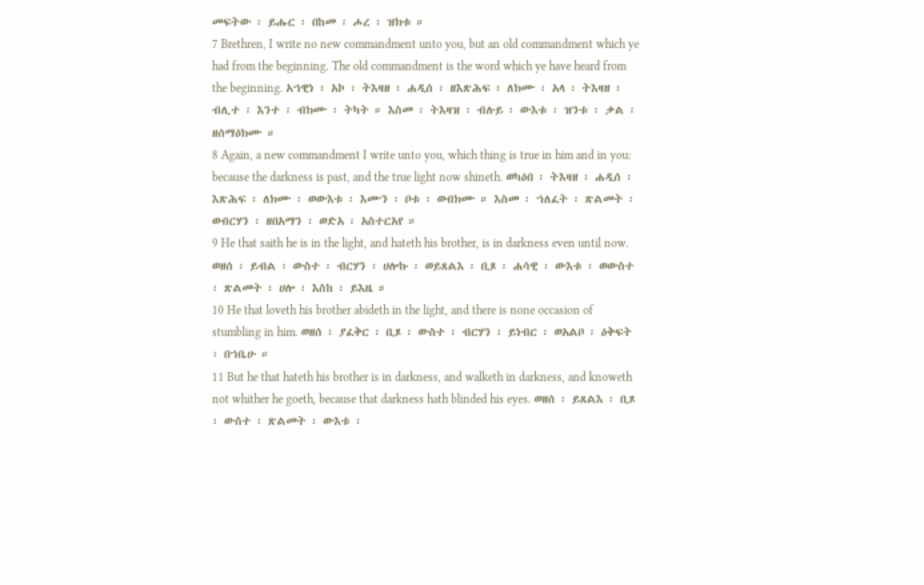መፍትው ፡ ይሑር ፡ በከመ ፡ ሖረ ፡ ዝክቱ ።
7 Brethren, I write no new commandment unto you, but an old commandment which ye had from the beginning. The old commandment is the word which ye have heard from the beginning. አኀዊነ ፡ አኮ ፡ ትእዛዘ ፡ ሐዲሰ ፡ ዘእጽሕፍ ፡ ለክሙ ፡ አላ ፡ ትእዛዘ ፡ ብሊተ ፡ እንተ ፡ ብክሙ ፡ ትካት ። እስመ ፡ ትእዛዝ ፡ ብሉይ ፡ ውእቱ ፡ ዝንቱ ፡ ቃል ፡ ዘሰማዕክሙ ።
8 Again, a new commandment I write unto you, which thing is true in him and in you: because the darkness is past, and the true light now shineth. ወካዕበ ፡ ትእዛዘ ፡ ሐዲሰ ፡ እጽሕፍ ፡ ለክሙ ፡ ወውእቱ ፡ እሙን ፡ ቦቱ ፡ ወብክሙ ። እስመ ፡ ኀለፈት ፡ ጽልመት ፡ ወብርሃን ፡ ዘበአማን ፡ ወድአ ፡ አስተርአየ ።
9 He that saith he is in the light, and hateth his brother, is in darkness even until now. ወዘሰ ፡ ይብል ፡ ውስተ ፡ ብርሃን ፡ ሀሎኩ ፡ ወይጸልእ ፡ ቢጾ ፡ ሐሳዊ ፡ ውእቱ ፡ ወውስተ ፡ ጽልመት ፡ ሀሎ ፡ እስከ ፡ ይእዜ ።
10 He that loveth his brother abideth in the light, and there is none occasion of stumbling in him. ወዘሰ ፡ ያፈቅር ፡ ቢጾ ፡ ውስተ ፡ ብርሃን ፡ ይነብር ፡ ወአልቦ ፡ ዕቅፍት ፡ በኀቤሁ ።
11 But he that hateth his brother is in darkness, and walketh in darkness, and knoweth not whither he goeth, because that darkness hath blinded his eyes. ወዘሰ ፡ ይጸልእ ፡ ቢጾ ፡ ውስተ ፡ ጽልመት ፡ ውእቱ ፡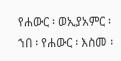የሐውር ፡ ወኢያአምር ፡ ኀበ ፡ የሐውር ፡ እስመ ፡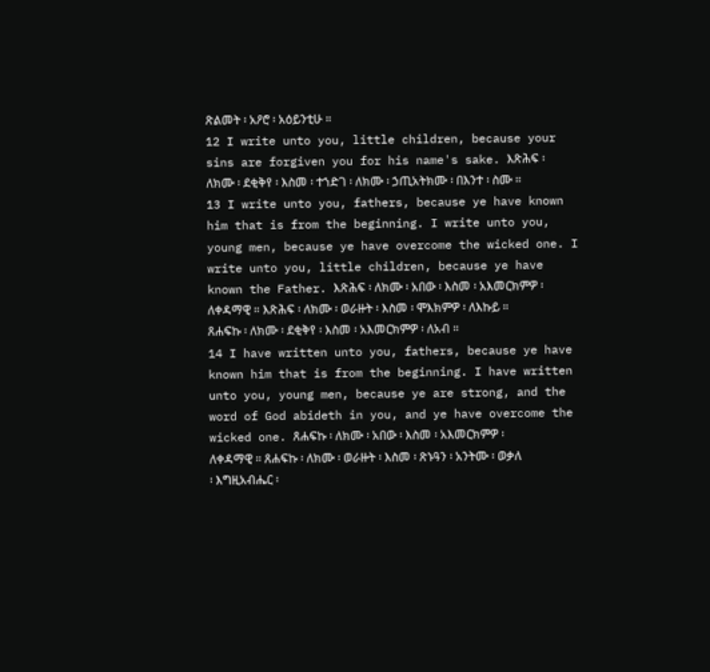ጽልመት ፡ አዖሮ ፡ አዕይንቲሁ ።
12 I write unto you, little children, because your sins are forgiven you for his name's sake. እጽሕፍ ፡ ለክሙ ፡ ደቂቅየ ፡ እስመ ፡ ተኀድገ ፡ ለክሙ ፡ ኃጢአትክሙ ፡ በእንተ ፡ ስሙ ።
13 I write unto you, fathers, because ye have known him that is from the beginning. I write unto you, young men, because ye have overcome the wicked one. I write unto you, little children, because ye have known the Father. እጽሕፍ ፡ ለክሙ ፡ አበው ፡ እስመ ፡ አእመርክምዎ ፡ ለቀዳማዊ ። እጽሕፍ ፡ ለክሙ ፡ ወራዙት ፡ እስመ ፡ ሞእክምዎ ፡ ለእኩይ ። ጸሐፍኩ ፡ ለክሙ ፡ ደቂቅየ ፡ እስመ ፡ አእመርክምዎ ፡ ለአብ ።
14 I have written unto you, fathers, because ye have known him that is from the beginning. I have written unto you, young men, because ye are strong, and the word of God abideth in you, and ye have overcome the wicked one. ጸሐፍኩ ፡ ለክሙ ፡ አበው ፡ እስመ ፡ አእመርክምዎ ፡ ለቀዳማዊ ። ጸሐፍኩ ፡ ለክሙ ፡ ወራዙት ፡ እስመ ፡ ጽኑዓን ፡ አንትሙ ፡ ወቃለ ፡ እግዚአብሔር ፡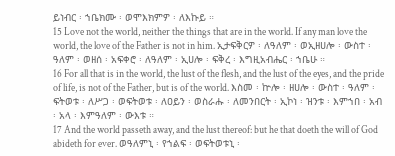ይነብር ፡ ኀቤክሙ ፡ ወሞእክምዎ ፡ ለእኩይ ።
15 Love not the world, neither the things that are in the world. If any man love the world, the love of the Father is not in him. ኢታፍቅርዎ ፡ ለዓለም ፡ ወኢዘሀሎ ፡ ውስተ ፡ ዓለም ፡ ወዘሰ ፡ አፍቀሮ ፡ ለዓለም ፡ ኢሀሎ ፡ ፍቅረ ፡ እግዚአብሔር ፡ ኀቤሁ ።
16 For all that is in the world, the lust of the flesh, and the lust of the eyes, and the pride of life, is not of the Father, but is of the world. እስመ ፡ ኵሎ ፡ ዘሀሎ ፡ ውስተ ፡ ዓለም ፡ ፍትወቱ ፡ ለሥጋ ፡ ወፍትወቱ ፡ ለዐይን ፡ ወስራሑ ፡ ለመንበርት ፡ ኢኮነ ፡ ዝንቱ ፡ እምኀበ ፡ አብ ፡ አላ ፡ እምዓለም ፡ ውእቱ ።
17 And the world passeth away, and the lust thereof: but he that doeth the will of God abideth for ever. ወዓለምኒ ፡ የኀልፍ ፡ ወፍትወቱኒ ፡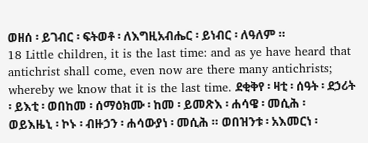ወዘሰ ፡ ይገብር ፡ ፍትወቶ ፡ ለእግዚአብሔር ፡ ይነብር ፡ ለዓለም ።
18 Little children, it is the last time: and as ye have heard that antichrist shall come, even now are there many antichrists; whereby we know that it is the last time. ደቂቅየ ፡ ዛቲ ፡ ሰዓት ፡ ደኃሪት ፡ ይእቲ ፡ ወበከመ ፡ ሰማዕክሙ ፡ ከመ ፡ ይመጽእ ፡ ሐሳዌ ፡ መሲሕ ፡ ወይእዜኒ ፡ ኮኑ ፡ ብዙኃን ፡ ሐሳውያነ ፡ መሲሕ ። ወበዝንቱ ፡ አእመርነ ፡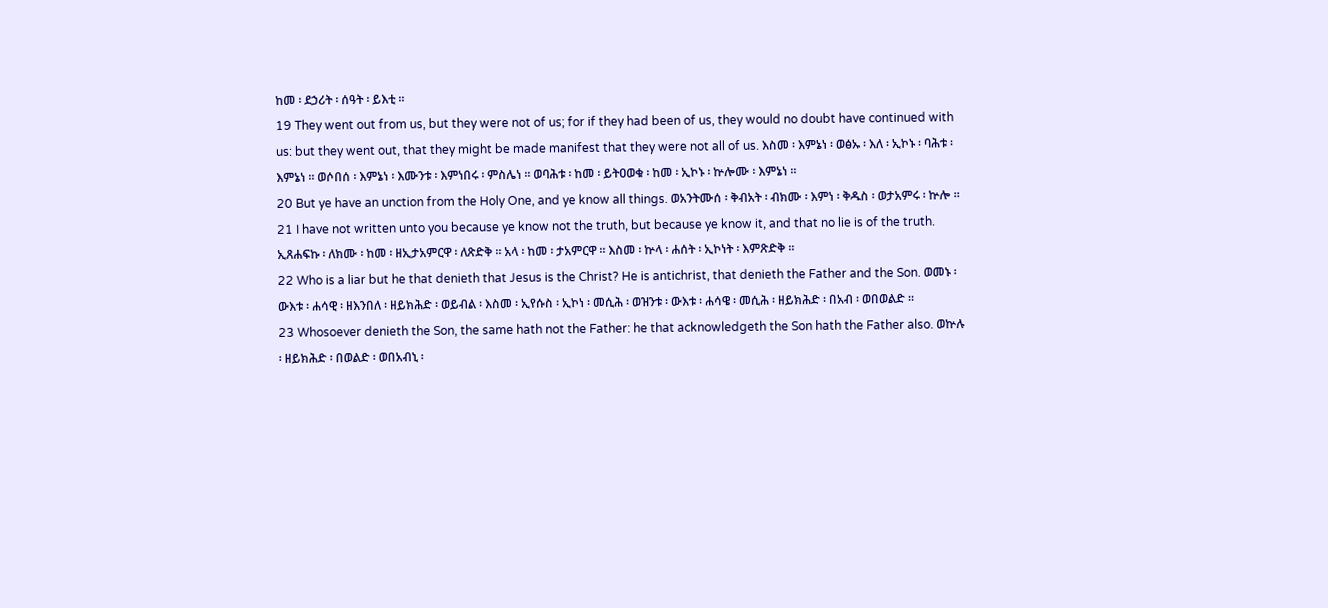ከመ ፡ ደኃሪት ፡ ሰዓት ፡ ይእቲ ።
19 They went out from us, but they were not of us; for if they had been of us, they would no doubt have continued with us: but they went out, that they might be made manifest that they were not all of us. እስመ ፡ እምኔነ ፡ ወፅኡ ፡ እለ ፡ ኢኮኑ ፡ ባሕቱ ፡ እምኔነ ። ወሶበሰ ፡ እምኔነ ፡ እሙንቱ ፡ እምነበሩ ፡ ምስሌነ ። ወባሕቱ ፡ ከመ ፡ ይትዐወቁ ፡ ከመ ፡ ኢኮኑ ፡ ኵሎሙ ፡ እምኔነ ።
20 But ye have an unction from the Holy One, and ye know all things. ወአንትሙሰ ፡ ቅብአት ፡ ብክሙ ፡ እምነ ፡ ቅዱስ ፡ ወታአምሩ ፡ ኵሎ ።
21 I have not written unto you because ye know not the truth, but because ye know it, and that no lie is of the truth. ኢጸሐፍኩ ፡ ለክሙ ፡ ከመ ፡ ዘኢታአምርዋ ፡ ለጽድቅ ። አላ ፡ ከመ ፡ ታአምርዋ ። እስመ ፡ ኵላ ፡ ሐሰት ፡ ኢኮነት ፡ እምጽድቅ ።
22 Who is a liar but he that denieth that Jesus is the Christ? He is antichrist, that denieth the Father and the Son. ወመኑ ፡ ውእቱ ፡ ሐሳዊ ፡ ዘእንበለ ፡ ዘይክሕድ ፡ ወይብል ፡ እስመ ፡ ኢየሱስ ፡ ኢኮነ ፡ መሲሕ ፡ ወዝንቱ ፡ ውእቱ ፡ ሐሳዌ ፡ መሲሕ ፡ ዘይክሕድ ፡ በአብ ፡ ወበወልድ ።
23 Whosoever denieth the Son, the same hath not the Father: he that acknowledgeth the Son hath the Father also. ወኵሉ ፡ ዘይክሕድ ፡ በወልድ ፡ ወበአብኒ ፡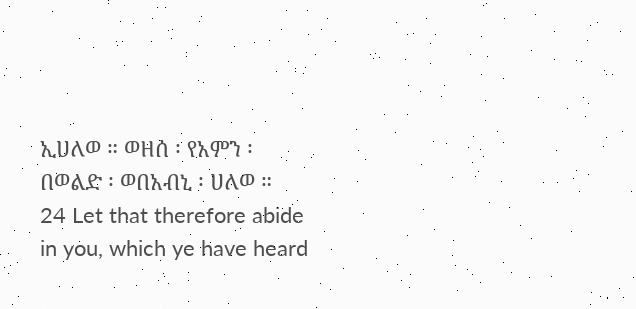ኢሀለወ ። ወዘሰ ፡ የአምን ፡ በወልድ ፡ ወበአብኒ ፡ ሀለወ ።
24 Let that therefore abide in you, which ye have heard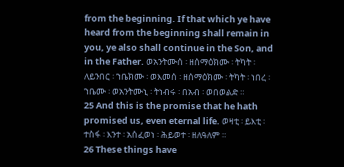from the beginning. If that which ye have heard from the beginning shall remain in you, ye also shall continue in the Son, and in the Father. ወአንትሙሰ ፡ ዘሰማዕክሙ ፡ ትካት ፡ ለይንበር ፡ ኀቤክሙ ፡ ወእመሰ ፡ ዘሰማዕክሙ ፡ ትካት ፡ ነበረ ፡ ኀቤሙ ፡ ወአንትሙኒ ፡ ትነብሩ ፡ በአብ ፡ ወበወልድ ።
25 And this is the promise that he hath promised us, even eternal life. ወዛቲ ፡ ይእቲ ፡ ተስፋ ፡ እንተ ፡ አሰፈወነ ፡ ሕይወተ ፡ ዘለዓለም ።
26 These things have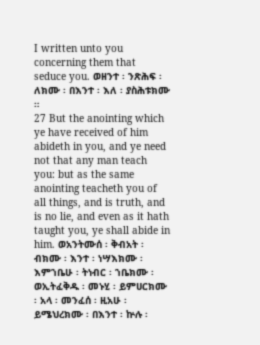I written unto you concerning them that seduce you. ወዘንተ ፡ ንጽሕፍ ፡ ለክሙ ፡ በእንተ ፡ እለ ፡ ያስሕቱክሙ ።
27 But the anointing which ye have received of him abideth in you, and ye need not that any man teach you: but as the same anointing teacheth you of all things, and is truth, and is no lie, and even as it hath taught you, ye shall abide in him. ወአንትሙሰ ፡ ቅብአት ፡ ብክሙ ፡ እንተ ፡ ነሣእክሙ ፡ እምኀቤሁ ፡ ትነብር ፡ ኀቤክሙ ፡ ወኢትፈቅዱ ፡ መኑሂ ፡ ይምሀርክሙ ፡ አላ ፡ መንፈሰ ፡ ዚአሁ ፡ ይሜህረክሙ ፡ በእንተ ፡ ኵሉ ፡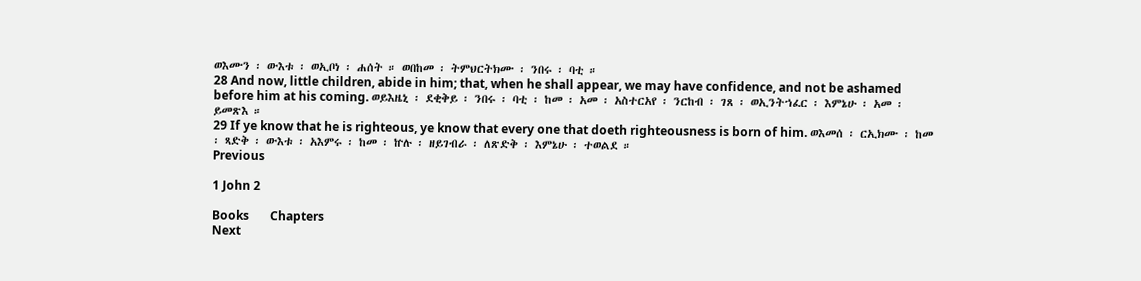ወእሙን ፡ ውእቱ ፡ ወኢቦነ ፡ ሐሰት ። ወበከመ ፡ ትምህርትክሙ ፡ ንበሩ ፡ ባቲ ።
28 And now, little children, abide in him; that, when he shall appear, we may have confidence, and not be ashamed before him at his coming. ወይእዜኒ ፡ ደቂቅይ ፡ ንበሩ ፡ ባቲ ፡ ከመ ፡ አመ ፡ አስተርአየ ፡ ንርከብ ፡ ገጸ ፡ ወኢንትኀፈር ፡ እምኔሁ ፡ አመ ፡ ይመጽእ ።
29 If ye know that he is righteous, ye know that every one that doeth righteousness is born of him. ወእመሰ ፡ ርኢክሙ ፡ ከመ ፡ ጻድቅ ፡ ውእቱ ፡ አእምሩ ፡ ከመ ፡ ኵሉ ፡ ዘይገብራ ፡ ለጽድቅ ፡ እምኔሁ ፡ ተወልደ ።
Previous

1 John 2

Books       Chapters
Next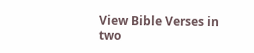View Bible Verses in two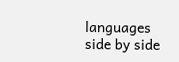languages side by side